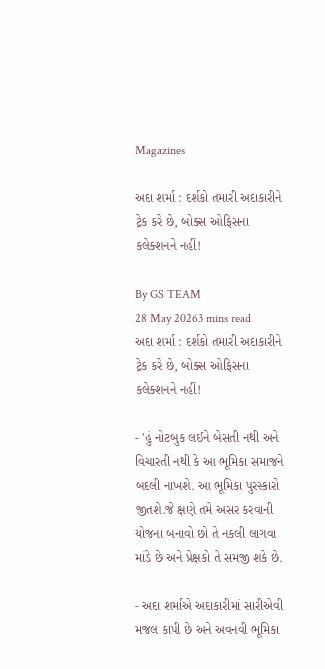Magazines

અદા શર્મા : દર્શકો તમારી અદાકારીને ટ્રેક કરે છે, બોક્સ ઓફિસના કલેક્શનને નહીં!

By GS TEAM
28 May 20263 mins read
અદા શર્મા : દર્શકો તમારી અદાકારીને ટ્રેક કરે છે, બોક્સ ઓફિસના કલેક્શનને નહીં!

- 'હું નોટબુક લઈને બેસતી નથી અને વિચારતી નથી કે આ ભૂમિકા સમાજને બદલી નાખશે. આ ભૂમિકા પુરસ્કારો જીતશે.જે ક્ષણે તમે અસર કરવાની યોજના બનાવો છો તે નકલી લાગવા માંડે છે અને પ્રેક્ષકો તે સમજી શકે છે.

- અદા શર્માએ અદાકારીમાં સારીએવી મજલ કાપી છે અને અવનવી ભૂમિકા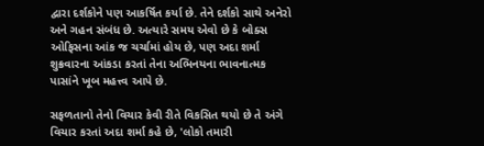દ્વારા દર્શકોને પણ આકર્ષિત કર્યા છે. તેને દર્શકો સાથે અનેરો અને ગહન સંબંધ છે. અત્યારે સમય એવો છે કે બોક્સ ઓફિસના આંક જ ચર્ચામાં હોય છે, પણ અદા શર્મા શુક્રવારના આંકડા કરતાં તેના અભિનયના ભાવનાત્મક પાસાંને ખૂબ મહત્ત્વ આપે છે.

સફળતાનો તેનો વિચાર કેવી રીતે વિકસિત થયો છે તે અંગે વિચાર કરતાં અદા શર્મા કહે છે, 'લોકો તમારી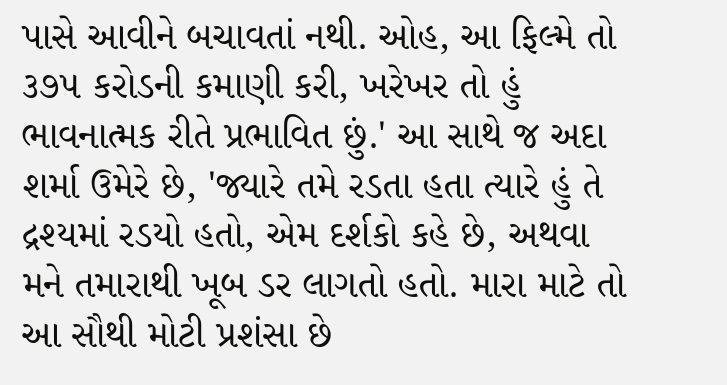પાસે આવીને બચાવતાં નથી. ઓહ, આ ફિલ્મે તો ૩૭૫ કરોડની કમાણી કરી, ખરેખર તો હું ભાવનાત્મક રીતે પ્રભાવિત છું.' આ સાથે જ અદા શર્મા ઉમેરે છે, 'જ્યારે તમે રડતા હતા ત્યારે હું તે દ્રશ્યમાં રડયો હતો, એમ દર્શકો કહે છે, અથવા મને તમારાથી ખૂબ ડર લાગતો હતો. મારા માટે તો આ સૌથી મોટી પ્રશંસા છે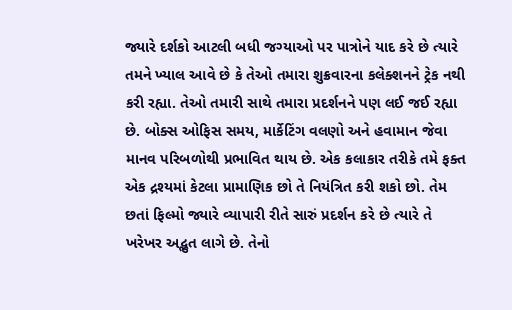જ્યારે દર્શકો આટલી બધી જગ્યાઓ પર પાત્રોને યાદ કરે છે ત્યારે તમને ખ્યાલ આવે છે કે તેઓ તમારા શુક્રવારના કલેક્શનને ટ્રેક નથી કરી રહ્યા. તેઓ તમારી સાથે તમારા પ્રદર્શનને પણ લઈ જઈ રહ્યા છે. બોક્સ ઓફિસ સમય, માર્કેટિંગ વલણો અને હવામાન જેવા માનવ પરિબળોથી પ્રભાવિત થાય છે. એક કલાકાર તરીકે તમે ફક્ત એક દ્રશ્યમાં કેટલા પ્રામાણિક છો તે નિયંત્રિત કરી શકો છો. તેમ છતાં ફિલ્મો જ્યારે વ્યાપારી રીતે સારું પ્રદર્શન કરે છે ત્યારે તે ખરેખર અદ્ભુત લાગે છે. તેનો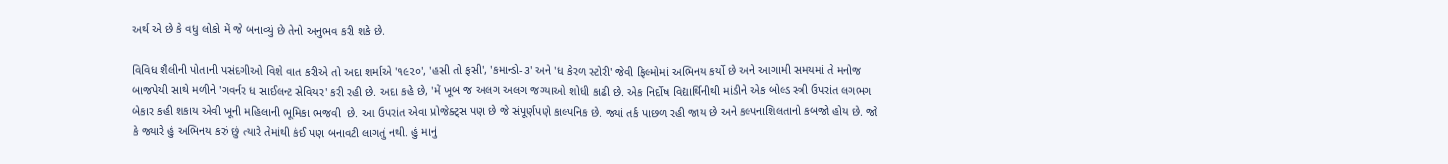અર્થ એ છે કે વધુ લોકો મેં જે બનાવ્યું છે તેનો અનુભવ કરી શકે છે.

વિવિધ શૈલીની પોતાની પસંદગીઓ વિશે વાત કરીએ તો અદા શર્માએ '૧૯૨૦', 'હસી તો ફસી', 'કમાન્ડો-૩' અને 'ધ કેરળ સ્ટોરી' જેવી ફિલ્મોમાં અભિનય કર્યો છે અને આગામી સમયમાં તે મનોજ બાજપેયી સાથે મળીને 'ગવર્નર ધ સાઈલન્ટ સેવિયર' કરી રહી છે. અદા કહે છે, 'મેં ખૂબ જ અલગ અલગ જગ્યાઓ શોધી કાઢી છે. એક નિર્દોષ વિદ્યાર્થિનીથી માંડીને એક બોલ્ડ સ્ત્રી ઉપરાંત લગભગ બેકાર કહી શકાય એવી ખૂની મહિલાની ભૂમિકા ભજવી  છે. આ ઉપરાંત એવા પ્રોજેક્ટ્સ પણ છે જે સંપૂર્ણપણે કાલ્પનિક છે. જ્યાં તર્ક પાછળ રહી જાય છે અને કલ્પનાશિલતાનો કબજો હોય છે. જો કે જ્યારે હું અભિનય કરું છું ત્યારે તેમાંથી કંઈ પણ બનાવટી લાગતું નથી. હું માનું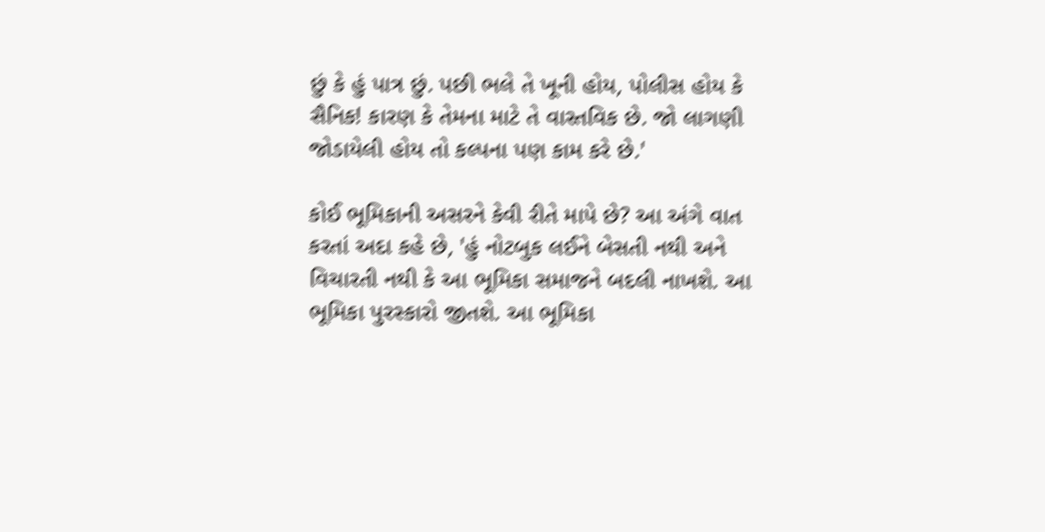છું કે હું પાત્ર છું. પછી ભલે તે ખૂની હોય, પોલીસ હોય કે સૈનિક! કારણ કે તેમના માટે તે વાસ્તવિક છે. જો લાગણી જોડાયેલી હોય તો કલ્પના પણ કામ કરે છે.'

કોઈ ભૂમિકાની અસરને કેવી રીતે માપે છે? આ અંગે વાત કરતાં અદા કહે છે, 'હું નોટબુક લઈને બેસતી નથી અને વિચારતી નથી કે આ ભૂમિકા સમાજને બદલી નાખશે. આ ભૂમિકા પુરસ્કારો જીતશે. આ ભૂમિકા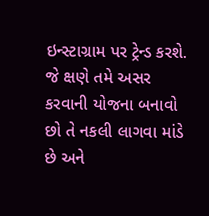ઇન્સ્ટાગ્રામ પર ટ્રેન્ડ કરશે. જે ક્ષણે તમે અસર કરવાની યોજના બનાવો છો તે નકલી લાગવા માંડે છે અને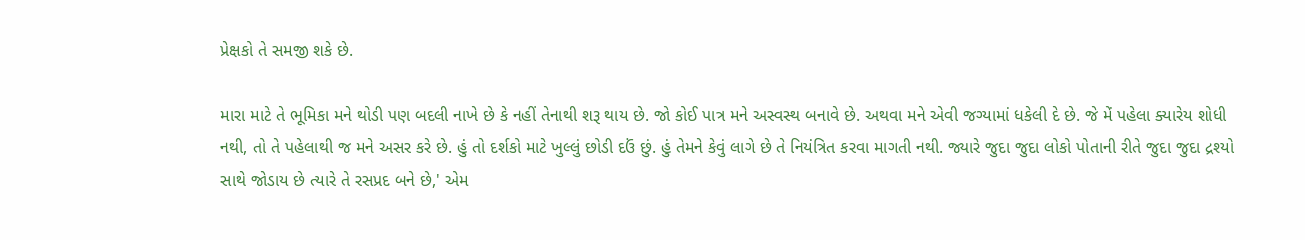પ્રેક્ષકો તે સમજી શકે છે.

મારા માટે તે ભૂમિકા મને થોડી પણ બદલી નાખે છે કે નહીં તેનાથી શરૂ થાય છે. જો કોઈ પાત્ર મને અસ્વસ્થ બનાવે છે. અથવા મને એવી જગ્યામાં ધકેલી દે છે. જે મેં પહેલા ક્યારેય શોધી નથી, તો તે પહેલાથી જ મને અસર કરે છે. હું તો દર્શકો માટે ખુલ્લું છોડી દઉં છું. હું તેમને કેવું લાગે છે તે નિયંત્રિત કરવા માગતી નથી. જ્યારે જુદા જુદા લોકો પોતાની રીતે જુદા જુદા દ્રશ્યો સાથે જોડાય છે ત્યારે તે રસપ્રદ બને છે,' એમ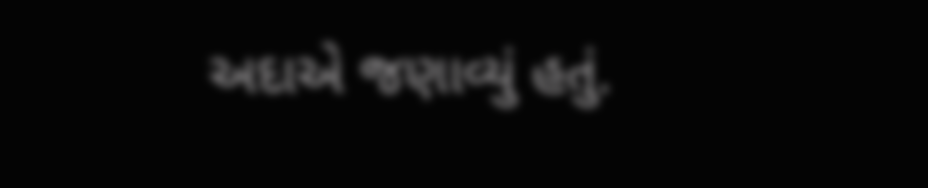અદાએ જણાવ્યું હતું.